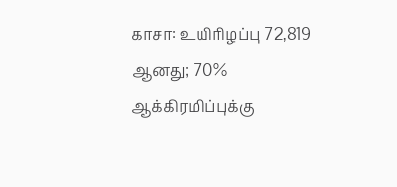காசா: உயிரிழப்பு 72,819 ஆனது; 70% ஆக்கிரமிப்புக்கு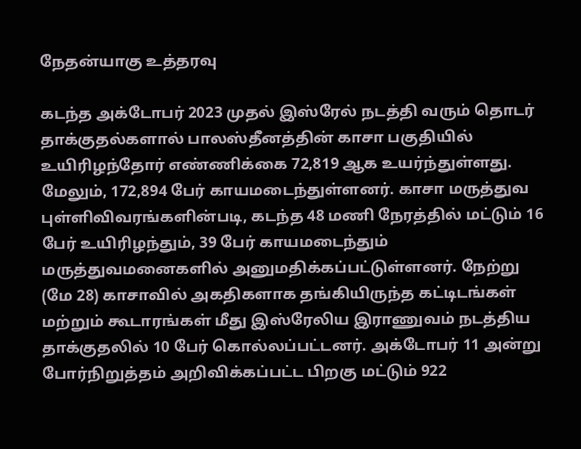நேதன்யாகு உத்தரவு

கடந்த அக்டோபர் 2023 முதல் இஸ்ரேல் நடத்தி வரும் தொடர் தாக்குதல்களால் பாலஸ்தீனத்தின் காசா பகுதியில் உயிரிழந்தோர் எண்ணிக்கை 72,819 ஆக உயர்ந்துள்ளது. மேலும், 172,894 பேர் காயமடைந்துள்ளனர். காசா மருத்துவ புள்ளிவிவரங்களின்படி, கடந்த 48 மணி நேரத்தில் மட்டும் 16 பேர் உயிரிழந்தும், 39 பேர் காயமடைந்தும் மருத்துவமனைகளில் அனுமதிக்கப்பட்டுள்ளனர். நேற்று (மே 28) காசாவில் அகதிகளாக தங்கியிருந்த கட்டிடங்கள் மற்றும் கூடாரங்கள் மீது இஸ்ரேலிய இராணுவம் நடத்திய தாக்குதலில் 10 பேர் கொல்லப்பட்டனர். அக்டோபர் 11 அன்று போர்நிறுத்தம் அறிவிக்கப்பட்ட பிறகு மட்டும் 922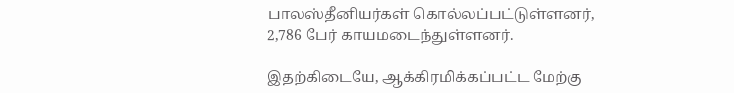பாலஸ்தீனியர்கள் கொல்லப்பட்டுள்ளனர், 2,786 பேர் காயமடைந்துள்ளனர்.

இதற்கிடையே, ஆக்கிரமிக்கப்பட்ட மேற்கு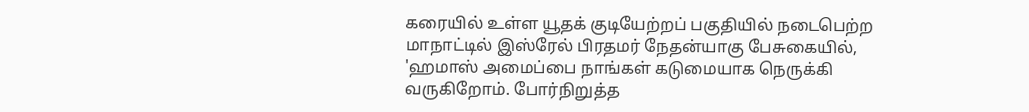கரையில் உள்ள யூதக் குடியேற்றப் பகுதியில் நடைபெற்ற மாநாட்டில் இஸ்ரேல் பிரதமர் நேதன்யாகு பேசுகையில், 'ஹமாஸ் அமைப்பை நாங்கள் கடுமையாக நெருக்கி வருகிறோம். போர்நிறுத்த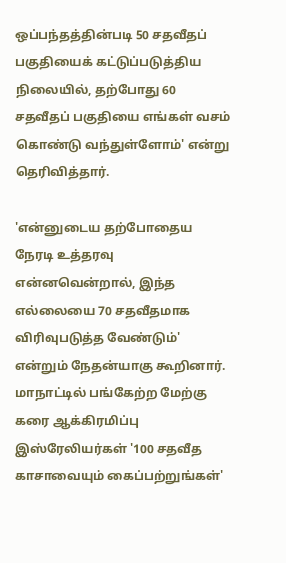ஒப்பந்தத்தின்படி 50 சதவீதப் பகுதியைக் கட்டுப்படுத்திய நிலையில், தற்போது 60 சதவீதப் பகுதியை எங்கள் வசம் கொண்டு வந்துள்ளோம்' என்று தெரிவித்தார்.

'என்னுடைய தற்போதைய நேரடி உத்தரவு என்னவென்றால், இந்த எல்லையை 70 சதவீதமாக விரிவுபடுத்த வேண்டும்' என்றும் நேதன்யாகு கூறினார். மாநாட்டில் பங்கேற்ற மேற்கு கரை ஆக்கிரமிப்பு இஸ்ரேலியர்கள் '100 சதவீத காசாவையும் கைப்பற்றுங்கள்'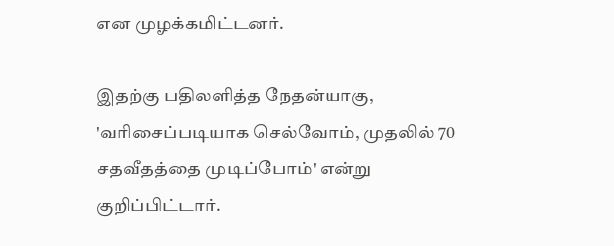என முழக்கமிட்டனர்.

இதற்கு பதிலளித்த நேதன்யாகு, 'வரிசைப்படியாக செல்வோம், முதலில் 70 சதவீதத்தை முடிப்போம்' என்று குறிப்பிட்டார்.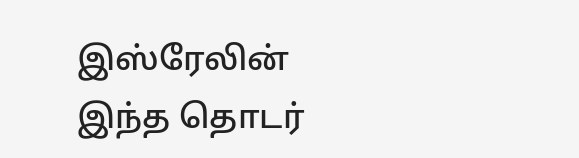இஸ்ரேலின் இந்த தொடர்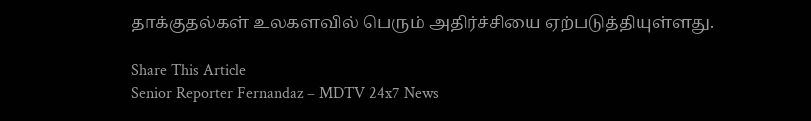தாக்குதல்கள் உலகளவில் பெரும் அதிர்ச்சியை ஏற்படுத்தியுள்ளது.

Share This Article
Senior Reporter Fernandaz – MDTV 24x7 News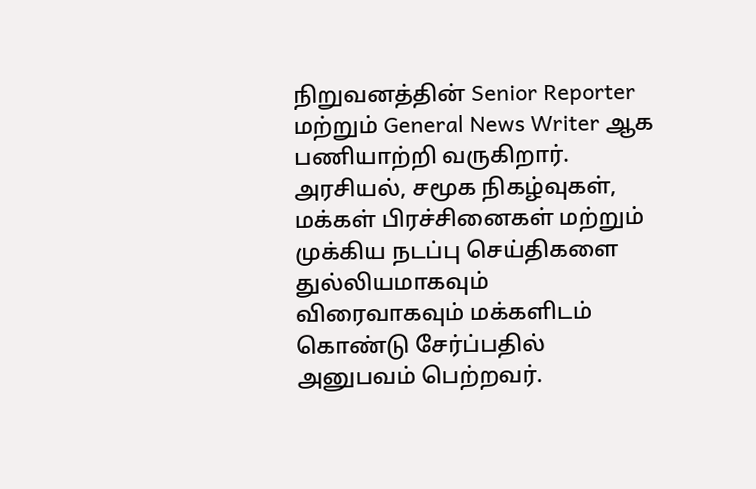நிறுவனத்தின் Senior Reporter மற்றும் General News Writer ஆக பணியாற்றி வருகிறார். அரசியல், சமூக நிகழ்வுகள், மக்கள் பிரச்சினைகள் மற்றும் முக்கிய நடப்பு செய்திகளை துல்லியமாகவும் விரைவாகவும் மக்களிடம் கொண்டு சேர்ப்பதில் அனுபவம் பெற்றவர்.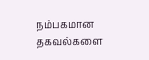நம்பகமான தகவல்களை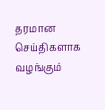தரமான செய்திகளாக வழங்கும்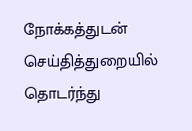நோக்கத்துடன் செய்தித்துறையில் தொடர்ந்து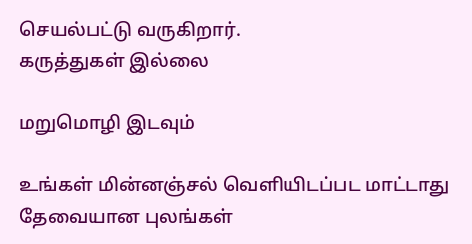செயல்பட்டு வருகிறார்.
கருத்துகள் இல்லை

மறுமொழி இடவும்

உங்கள் மின்னஞ்சல் வெளியிடப்பட மாட்டாது தேவையான புலங்கள்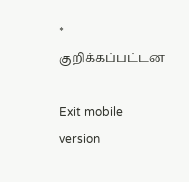* குறிக்கப்பட்டன

Exit mobile version